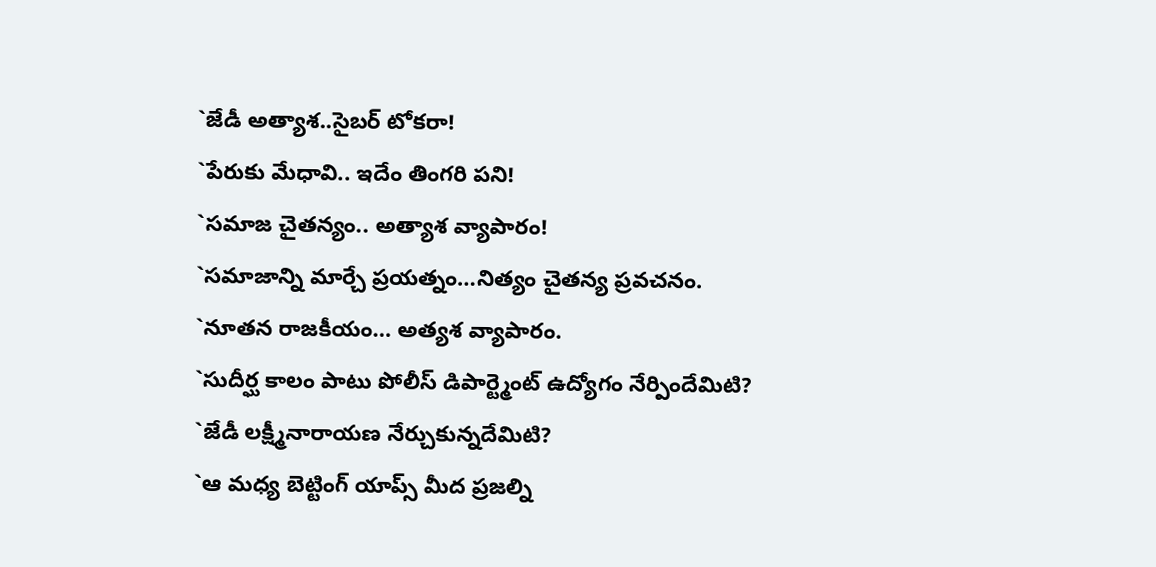`జేడీ అత్యాశ..సైబర్ టోకరా!
`పేరుకు మేధావి.. ఇదేం తింగరి పని!
`సమాజ చైతన్యం.. అత్యాశ వ్యాపారం!
`సమాజాన్ని మార్చే ప్రయత్నం…నిత్యం చైతన్య ప్రవచనం.
`నూతన రాజకీయం… అత్యశ వ్యాపారం.
`సుదీర్ఘ కాలం పాటు పోలీస్ డిపార్ట్మెంట్ ఉద్యోగం నేర్పిందేమిటి?
`జేడీ లక్ష్మీనారాయణ నేర్చుకున్నదేమిటి?
`ఆ మధ్య బెట్టింగ్ యాప్స్ మీద ప్రజల్ని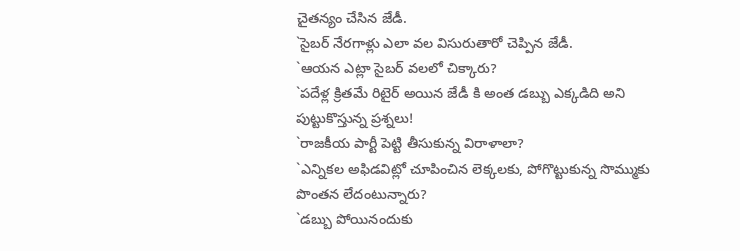చైతన్యం చేసిన జేడీ.
`సైబర్ నేరగాళ్లు ఎలా వల విసురుతారో చెప్పిన జేడీ.
`ఆయన ఎట్లా సైబర్ వలలో చిక్కారు?
`పదేళ్ల క్రితమే రిటైర్ అయిన జేడీ కి అంత డబ్బు ఎక్కడిది అని
పుట్టుకొస్తున్న ప్రశ్నలు!
`రాజకీయ పార్టీ పెట్టి తీసుకున్న విరాళాలా?
`ఎన్నికల అఫిడవిట్లో చూపించిన లెక్కలకు, పోగొట్టుకున్న సొమ్ముకు
పొంతన లేదంటున్నారు?
`డబ్బు పోయినందుకు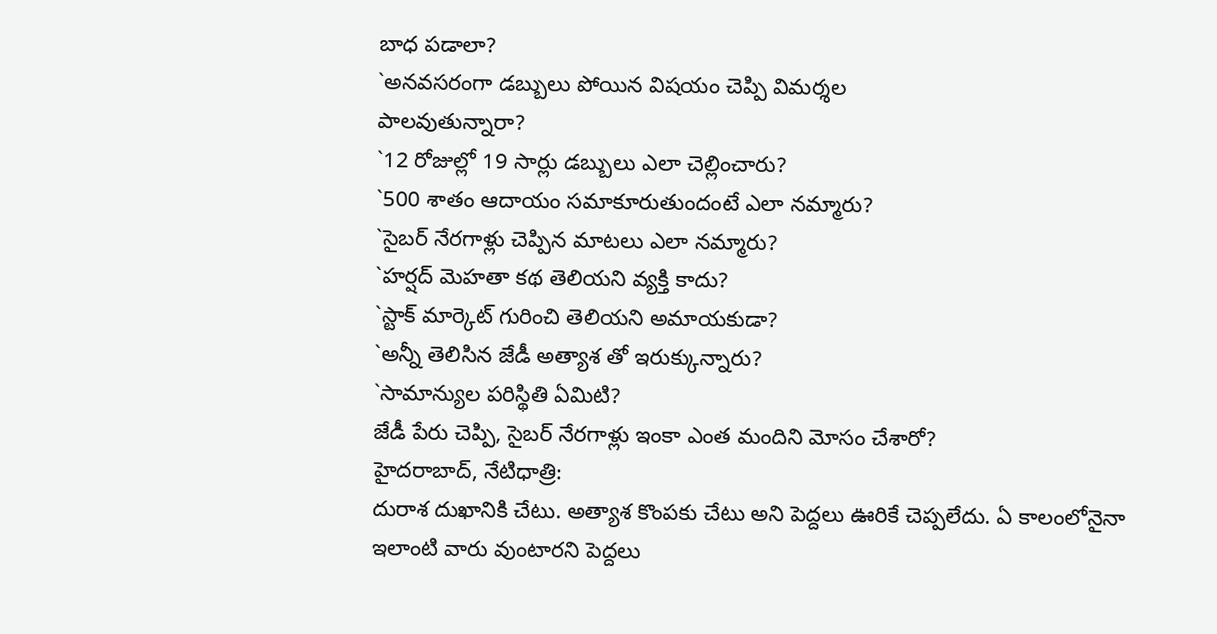బాధ పడాలా?
`అనవసరంగా డబ్బులు పోయిన విషయం చెప్పి విమర్శల
పాలవుతున్నారా?
`12 రోజుల్లో 19 సార్లు డబ్బులు ఎలా చెల్లించారు?
`500 శాతం ఆదాయం సమాకూరుతుందంటే ఎలా నమ్మారు?
`సైబర్ నేరగాళ్లు చెప్పిన మాటలు ఎలా నమ్మారు?
`హర్షద్ మెహతా కథ తెలియని వ్యక్తి కాదు?
`స్టాక్ మార్కెట్ గురించి తెలియని అమాయకుడా?
`అన్నీ తెలిసిన జేడీ అత్యాశ తో ఇరుక్కున్నారు?
`సామాన్యుల పరిస్థితి ఏమిటి?
జేడీ పేరు చెప్పి, సైబర్ నేరగాళ్లు ఇంకా ఎంత మందిని మోసం చేశారో?
హైదరాబాద్, నేటిధాత్రి:
దురాశ దుఖానికి చేటు. అత్యాశ కొంపకు చేటు అని పెద్దలు ఊరికే చెప్పలేదు. ఏ కాలంలోనైనా ఇలాంటి వారు వుంటారని పెద్దలు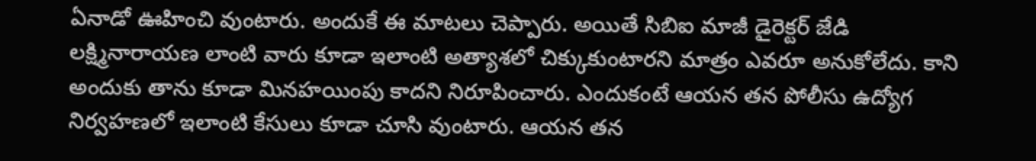ఏనాడో ఊహించి వుంటారు. అందుకే ఈ మాటలు చెప్పారు. అయితే సిబిఐ మాజీ డైరెక్టర్ జేడి లక్ష్మినారాయణ లాంటి వారు కూడా ఇలాంటి అత్యాశలో చిక్కుకుంటారని మాత్రం ఎవరూ అనుకోలేదు. కాని అందుకు తాను కూడా మినహయింపు కాదని నిరూపించారు. ఎందుకంటే ఆయన తన పోలీసు ఉద్యోగ నిర్వహణలో ఇలాంటి కేసులు కూడా చూసి వుంటారు. ఆయన తన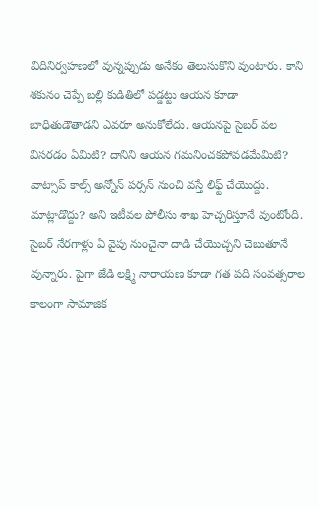విదినిర్వహణలో వున్నప్పుడు అనేకం తెలుసుకొని వుంటారు. కాని శకునం చెప్పే బల్లి కుడితిలో పడ్డట్టు ఆయన కూడా బాధితుడౌతాడని ఎవరూ అనుకోలేదు. ఆయనపై సైబర్ వల విసరడం ఏమిటి? దానిని ఆయన గమనించకపోవడమేమిటి? వాట్సాప్ కాల్స్ అన్నోన్ పర్సన్ నుంచి వస్తే లిఫ్ట్ చేయొద్దు. మాట్లాడొద్దు? అని ఇటీవల పోలీసు శాఖ హెచ్చరిస్తూనే వుంటోంది. సైబర్ నేరగాళ్లు ఏ వైపు నుంచైనా దాడి చేయొచ్చని చెబుతూనే వున్నారు. పైగా జేడి లక్ష్మి నారాయణ కూడా గత పది సంవత్సరాల కాలంగా సామాజిక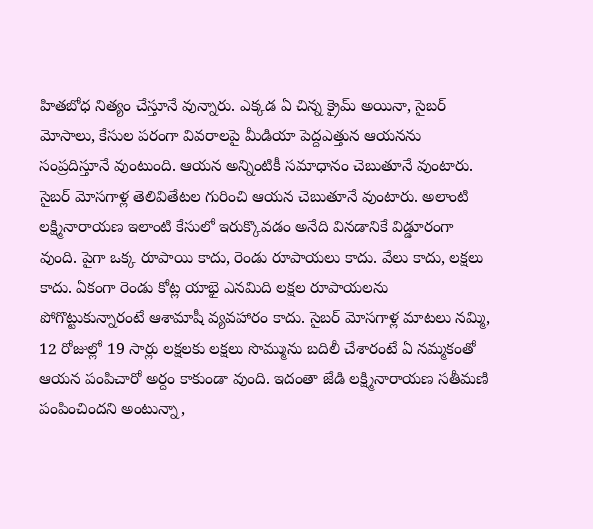హితబోధ నిత్యం చేస్తూనే వున్నారు. ఎక్కడ ఏ చిన్న క్రైమ్ అయినా, సైబర్ మోసాలు, కేసుల పరంగా వివరాలపై మీడియా పెద్దఎత్తున ఆయనను సంప్రదిస్తూనే వుంటుంది. ఆయన అన్నింటికీ సమాధానం చెబుతూనే వుంటారు. సైబర్ మోసగాళ్ల తెలివితేటల గురించి ఆయన చెబుతూనే వుంటారు. అలాంటి లక్ష్మినారాయణ ఇలాంటి కేసులో ఇరుక్కొవడం అనేది వినడానికే విడ్డూరంగా వుంది. పైగా ఒక్క రూపాయి కాదు, రెండు రూపాయలు కాదు. వేలు కాదు, లక్షలు కాదు. ఏకంగా రెండు కోట్ల యాభై ఎనమిది లక్షల రూపాయలను పోగొట్టుకున్నారంటే ఆశామాషీ వ్యవహారం కాదు. సైబర్ మోసగాళ్ల మాటలు నమ్మి, 12 రోజుల్లో 19 సార్లు లక్షలకు లక్షలు సొమ్మును బదిలీ చేశారంటే ఏ నమ్మకంతో ఆయన పంపిచారో అర్దం కాకుండా వుంది. ఇదంతా జేడి లక్ష్మినారాయణ సతీమణి పంపించిందని అంటున్నా,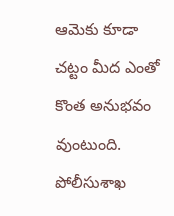ఆమెకు కూడా చట్టం మీద ఎంతో కొంత అనుభవం వుంటుంది. పోలీసుశాఖ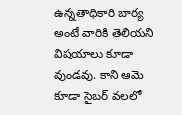ఉన్నతాధికారి బార్య అంటే వారికి తెలియని విషయాలు కూడా వుండవు. కాని ఆమె కూడా సైబర్ వలలో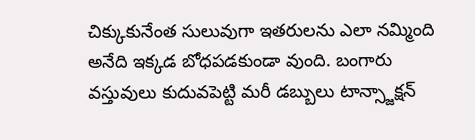చిక్కుకునేంత సులువుగా ఇతరులను ఎలా నమ్మింది అనేది ఇక్కడ బోధపడకుండా వుంది. బంగారు వస్తువులు కుదువపెట్టి మరీ డబ్బులు టాన్స్జాక్షన్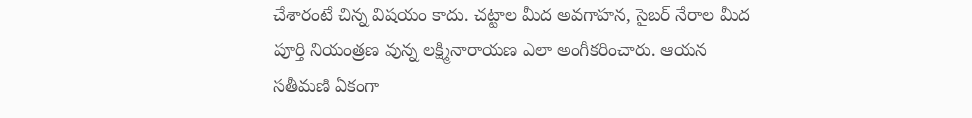చేశారంటే చిన్న విషయం కాదు. చట్టాల మీద అవగాహన, సైబర్ నేరాల మీద పూర్తి నియంత్రణ వున్న లక్ష్మినారాయణ ఎలా అంగీకరించారు. ఆయన సతీమణి ఏకంగా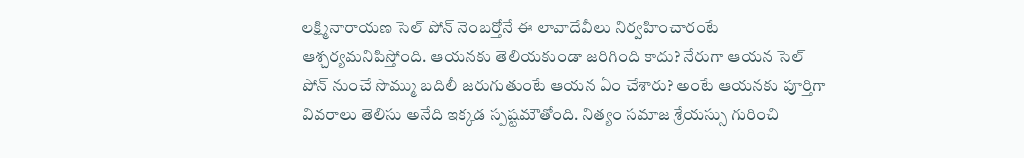లక్ష్మినారాయణ సెల్ పోన్ నెంబర్తోనే ఈ లావాదేవీలు నిర్వహించారంటే ఆశ్చర్యమనిపిస్తోంది. ఆయనకు తెలియకుండా జరిగింది కాదు? నేరుగా ఆయన సెల్ పోన్ నుంచే సొమ్ము బదిలీ జరుగుతుంటే ఆయన ఏం చేశారు? అంటే ఆయనకు పూర్తిగా వివరాలు తెలిసు అనేది ఇక్కడ స్పష్టమౌతోంది. నిత్యం సమాజ శ్రేయస్సు గురించి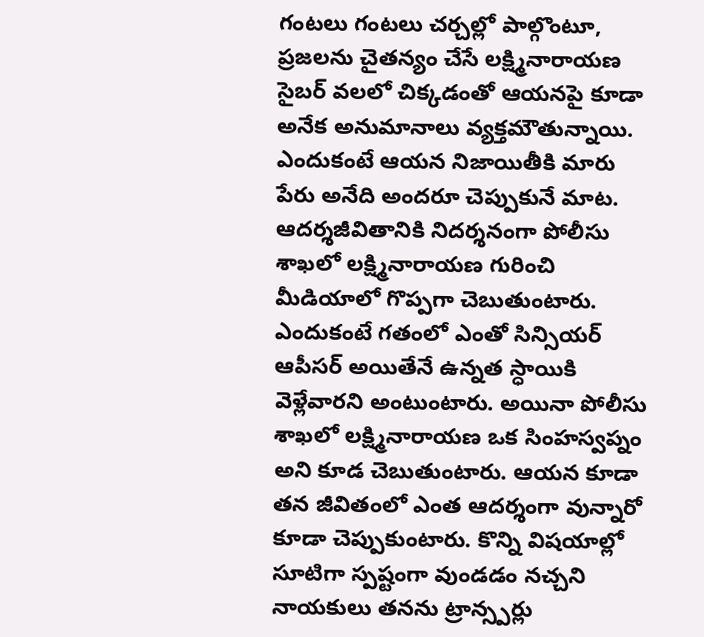గంటలు గంటలు చర్చల్లో పాల్గొంటూ, ప్రజలను చైతన్యం చేసే లక్ష్మినారాయణ సైబర్ వలలో చిక్కడంతో ఆయనపై కూడా అనేక అనుమానాలు వ్యక్తమౌతున్నాయి. ఎందుకంటే ఆయన నిజాయితీకి మారు పేరు అనేది అందరూ చెప్పుకునే మాట. ఆదర్శజీవితానికి నిదర్శనంగా పోలీసు శాఖలో లక్ష్మినారాయణ గురించి మీడియాలో గొప్పగా చెబుతుంటారు. ఎందుకంటే గతంలో ఎంతో సిన్సియర్ ఆపీసర్ అయితేనే ఉన్నత స్ధాయికి వెళ్లేవారని అంటుంటారు. అయినా పోలీసు శాఖలో లక్ష్మినారాయణ ఒక సింహస్వప్నం అని కూడ చెబుతుంటారు. ఆయన కూడా తన జీవితంలో ఎంత ఆదర్శంగా వున్నారో కూడా చెప్పుకుంటారు. కొన్ని విషయాల్లో సూటిగా స్పష్టంగా వుండడం నచ్చని నాయకులు తనను ట్రాన్స్పర్లు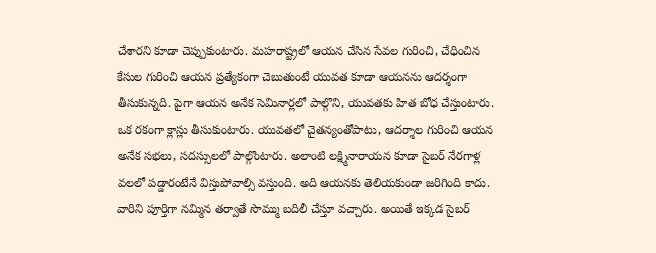చేశారని కూడా చెప్పుకుంటారు. మహరాష్ట్రలో ఆయన చేసిన సేవల గురించి, చేధించిన కేసుల గురించి ఆయన ప్రత్యేకంగా చెబుతుంటే యువత కూడా ఆయనను ఆదర్శంగా తీసుకున్నది. పైగా ఆయన అనేక సెమినార్లలో పాల్గొని, యువతకు హిత బోధ చేస్తుంటారు. ఒక రకంగా క్లాస్లు తీసుకుంటారు. యువతలో చైతన్యంతోపాటు, ఆదర్శాల గురించి ఆయన అనేక సభలు, సదస్సులలో పాల్గొంటారు. అలాంటి లక్ష్మినారాయన కూడా సైబర్ నేరగాళ్ల వలలో పడ్డారంటేనే విస్తుపోవాల్సి వస్తుంది. అది ఆయనకు తెలియకుండా జరిగింది కాదు. వారిని పూర్తిగా నమ్మిన తర్వాతే సొమ్ము బదిలీ చేస్తూ వచ్చారు. అయితే ఇక్కడ సైబర్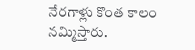నేరగాళ్లు కొంత కాలం నమ్మిస్తారు.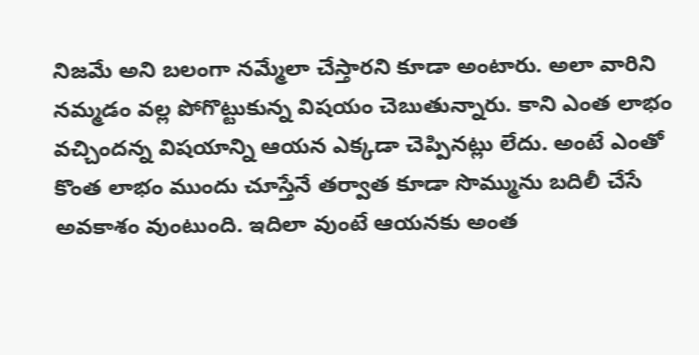నిజమే అని బలంగా నమ్మేలా చేస్తారని కూడా అంటారు. అలా వారిని నమ్మడం వల్ల పోగొట్టుకున్న విషయం చెబుతున్నారు. కాని ఎంత లాభం వచ్చిందన్న విషయాన్ని ఆయన ఎక్కడా చెప్పినట్లు లేదు. అంటే ఎంతో కొంత లాభం ముందు చూస్తేనే తర్వాత కూడా సొమ్మును బదిలీ చేసే అవకాశం వుంటుంది. ఇదిలా వుంటే ఆయనకు అంత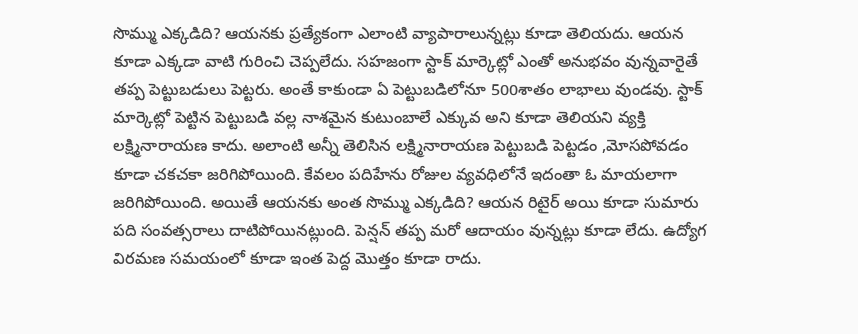సొమ్ము ఎక్కడిది? ఆయనకు ప్రత్యేకంగా ఎలాంటి వ్యాపారాలున్నట్లు కూడా తెలియదు. ఆయన కూడా ఎక్కడా వాటి గురించి చెప్పలేదు. సహజంగా స్టాక్ మార్కెట్లో ఎంతో అనుభవం వున్నవారైతే తప్ప పెట్టుబడులు పెట్టరు. అంతే కాకుండా ఏ పెట్టుబడిలోనూ 500శాతం లాభాలు వుండవు. స్టాక్ మార్కెట్లో పెట్టిన పెట్టుబడి వల్ల నాశమైన కుటుంబాలే ఎక్కువ అని కూడా తెలియని వ్యక్తి లక్ష్మినారాయణ కాదు. అలాంటి అన్నీ తెలిసిన లక్ష్మినారాయణ పెట్టుబడి పెట్టడం ,మోసపోవడం కూడా చకచకా జరిగిపోయింది. కేవలం పదిహేను రోజుల వ్యవధిలోనే ఇదంతా ఓ మాయలాగా జరిగిపోయింది. అయితే ఆయనకు అంత సొమ్ము ఎక్కడిది? ఆయన రిటైర్ అయి కూడా సుమారు పది సంవత్సరాలు దాటిపోయినట్లుంది. పెన్షన్ తప్ప మరో ఆదాయం వున్నట్లు కూడా లేదు. ఉద్యోగ విరమణ సమయంలో కూడా ఇంత పెద్ద మొత్తం కూడా రాదు.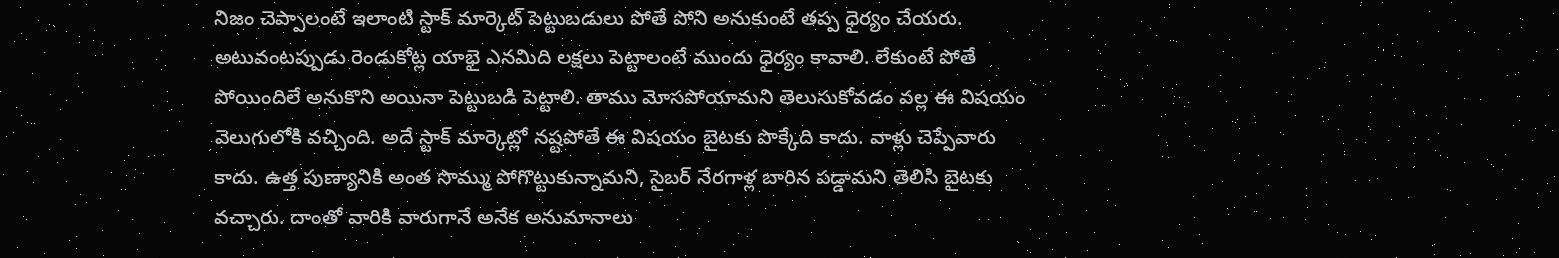నిజం చెప్పాలంటే ఇలాంటి స్టాక్ మార్కెట్ పెట్టుబడులు పోతే పోని అనుకుంటే తప్ప ధైర్యం చేయరు. అటువంటప్పుడు రెండుకోట్ల యాభై ఎనమిది లక్షలు పెట్టాలంటే ముందు ధైర్యం కావాలి. లేకుంటే పోతే పోయిందిలే అనుకొని అయినా పెట్టుబడి పెట్టాలి. తాము మోసపోయామని తెలుసుకోవడం వల్ల ఈ విషయం వెలుగులోకి వచ్చింది. అదే స్టాక్ మార్కెట్లో నష్టపోతే ఈ విషయం బైటకు పొక్కేది కాదు. వాళ్లు చెప్పేవారు కాదు. ఉత్త పుణ్యానికి అంత సొమ్ము పోగొట్టుకున్నామని, సైబర్ నేరగాళ్ల బారిన పడ్డామని తెలిసి బైటకు వచ్చారు. దాంతో వారికి వారుగానే అనేక అనుమానాలు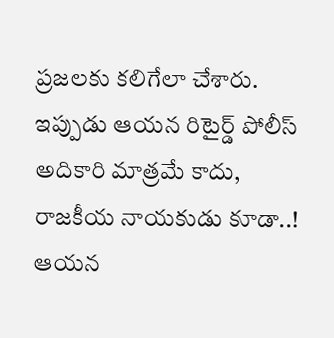ప్రజలకు కలిగేలా చేశారు. ఇప్పుడు ఆయన రిటైర్డ్ పోలీస్ అదికారి మాత్రమే కాదు, రాజకీయ నాయకుడు కూడా..! ఆయన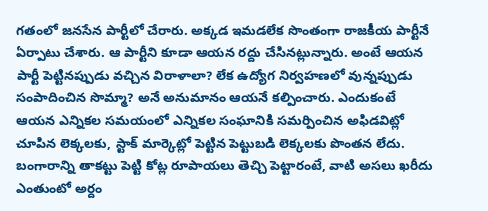గతంలో జనసేన పార్టీలో చేరారు. అక్కడ ఇమడలేక సొంతంగా రాజకీయ పార్టీనే ఏర్పాటు చేశారు. ఆ పార్టీని కూడా ఆయన రద్దు చేసినట్లున్నారు. అంటే ఆయన పార్టీ పెట్టినప్పుడు వచ్చిన విరాళాలా? లేక ఉద్యోగ నిర్వహణలో వున్నప్పుడు సంపాదించిన సొమ్మా? అనే అనుమానం ఆయనే కల్పించారు. ఎందుకంటే ఆయన ఎన్నికల సమయంలో ఎన్నికల సంఘానికి సమర్పించిన అఫిడవిట్లో చూపిన లెక్కలకు, స్టాక్ మార్కెట్లో పెట్టిన పెట్టుబడి లెక్కలకు పొంతన లేదు. బంగారాన్ని తాకట్టు పెట్టి కోట్ల రూపాయలు తెచ్చి పెట్టారంటే, వాటి అసలు ఖరీదు ఎంతుంటో అర్దం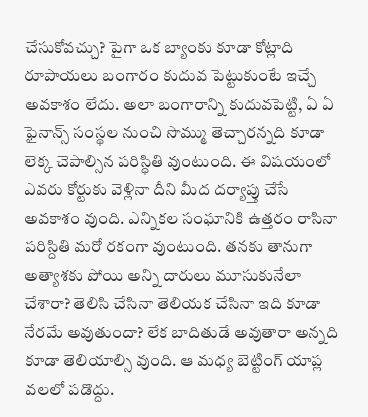చేసుకోవచ్చు? పైగా ఒక బ్యాంకు కూడా కోట్లాది రూపాయలు బంగారం కుదువ పెట్టుకుంటే ఇచ్చే అవకాశం లేదు. అలా బంగారాన్ని కుదువపెట్టి, ఏ ఏ ఫైనాన్స్ సంస్థల నుంచి సొమ్ము తెచ్చారన్నది కూడా లెక్క చెపాల్సిన పరిస్ధితి వుంటుంది. ఈ విషయంలో ఎవరు కోర్టుకు వెళ్లినా దీని మీద దర్యాప్తు చేసే అవకాశం వుంది. ఎన్నికల సంఘానికి ఉత్తరం రాసినా పరిస్దితి మరో రకంగా వుంటుంది. తనకు తానుగా అత్యాశకు పోయి అన్ని దారులు మూసుకునేలా చేశారా? తెలిసి చేసినా తెలియక చేసినా ఇది కూడా నేరమే అవుతుందా? లేక బాదితుడే అవుతారా అన్నది కూడా తెలియాల్సి వుంది. ఆ మధ్య బెట్టింగ్ యాప్ల వలలో పడొద్దు.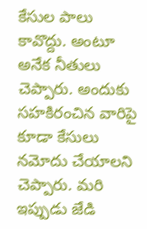కేసుల పాలు కావొద్దు. అంటూ అనేక నీతులు చెప్పారు. అందుకు సహకిరంచిన వారిపై కూడా కేసులు నమోదు చేయాలని చెప్పారు. మరి ఇప్పుడు జేడి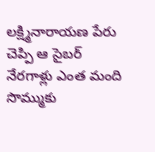లక్ష్మినారాయణ పేరు చెప్పి ఆ సైబర్ నేరగాళ్లు ఎంత మంది సొమ్ముకు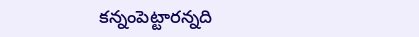కన్నంపెట్టారన్నది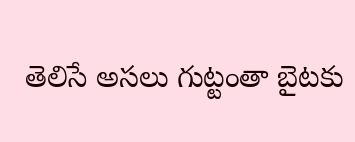తెలిసే అసలు గుట్టంతా బైటకు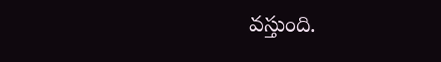వస్తుంది.